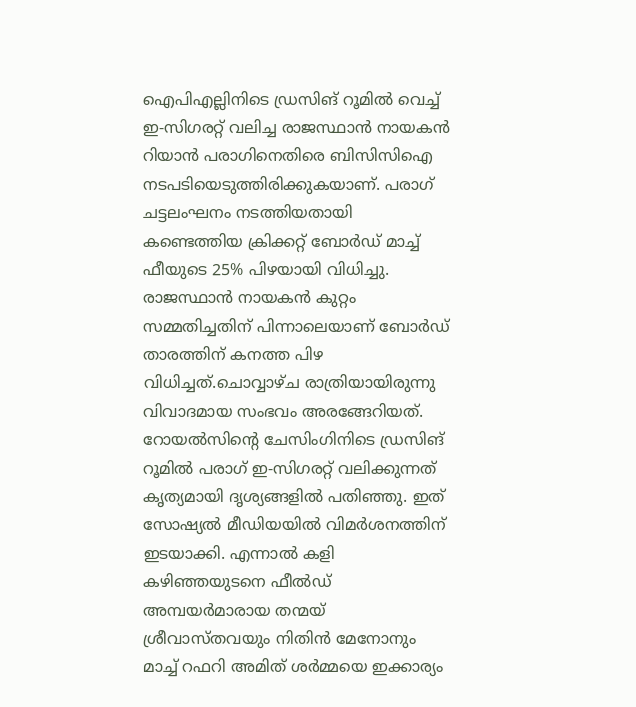ഐപിഎല്ലിനിടെ ഡ്രസിങ് റൂമിൽ വെച്ച് ഇ-സിഗരറ്റ് വലിച്ച രാജസ്ഥാൻ നായകൻ റിയാൻ പരാഗിനെതിരെ ബിസിസിഐ നടപടിയെടുത്തിരിക്കുകയാണ്. പരാഗ് ചട്ടലംഘനം നടത്തിയതായി കണ്ടെത്തിയ ക്രിക്കറ്റ് ബോർഡ് മാച്ച് ഫീയുടെ 25% പിഴയായി വിധിച്ചു. രാജസ്ഥാൻ നായകൻ കുറ്റം സമ്മതിച്ചതിന് പിന്നാലെയാണ് ബോർഡ് താരത്തിന് കനത്ത പിഴ വിധിച്ചത്.ചൊവ്വാഴ്ച രാത്രിയായിരുന്നു വിവാദമായ സംഭവം അരങ്ങേറിയത്. റോയൽസിന്റെ ചേസിംഗിനിടെ ഡ്രസിങ് റൂമിൽ പരാഗ് ഇ-സിഗരറ്റ് വലിക്കുന്നത് കൃത്യമായി ദൃശ്യങ്ങളിൽ പതിഞ്ഞു. ഇത് സോഷ്യൽ മീഡിയയിൽ വിമർശനത്തിന് ഇടയാക്കി. എന്നാൽ കളി കഴിഞ്ഞയുടനെ ഫീൽഡ് അമ്പയർമാരായ തന്മയ് ശ്രീവാസ്തവയും നിതിൻ മേനോനും മാച്ച് റഫറി അമിത് ശർമ്മയെ ഇക്കാര്യം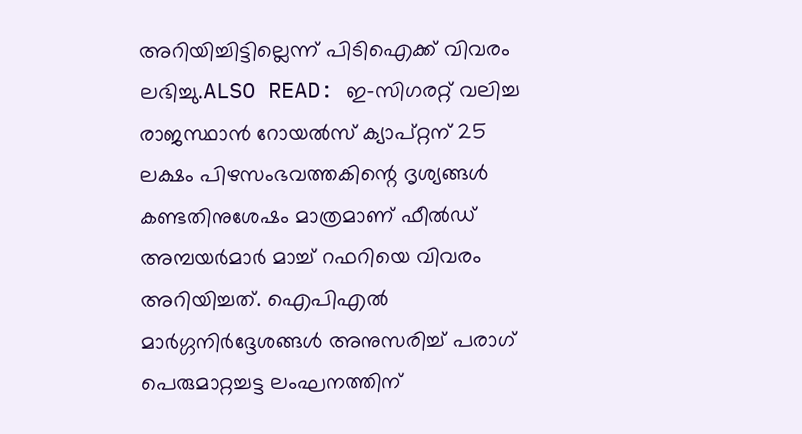അറിയിച്ചിട്ടില്ലെന്ന് പിടിഐക്ക് വിവരം ലഭിച്ചു.ALSO READ: ഇ-സിഗരറ്റ് വലിച്ച രാജസ്ഥാന്‍ റോയല്‍സ് ക്യാപ്റ്റന് 25 ലക്ഷം പിഴസംഭവത്തകിന്റെ ദൃശ്യങ്ങൾ കണ്ടതിനുശേഷം മാത്രമാണ് ഫീൽഡ് അമ്പയർമാർ മാച്ച് റഫറിയെ വിവരം അറിയിച്ചത്. ഐപിഎൽ മാർഗ്ഗനിർദ്ദേശങ്ങൾ അനുസരിച്ച് പരാഗ് പെരുമാറ്റച്ചട്ട ലംഘനത്തിന്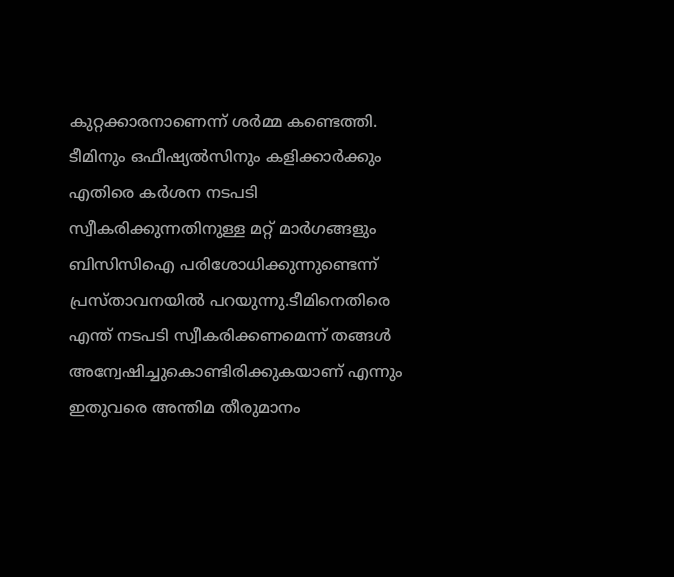കുറ്റക്കാരനാണെന്ന് ശർമ്മ കണ്ടെത്തി. ടീമിനും ഒഫീഷ്യൽസിനും കളിക്കാർക്കും എതിരെ കർശന നടപടി സ്വീകരിക്കുന്നതിനുള്ള മറ്റ് മാർഗങ്ങളും ബിസിസിഐ പരിശോധിക്കുന്നുണ്ടെന്ന് പ്രസ്താവനയിൽ പറയുന്നു.ടീമിനെതിരെ എന്ത് നടപടി സ്വീകരിക്കണമെന്ന് തങ്ങൾ അന്വേഷിച്ചുകൊണ്ടിരിക്കുകയാണ് എന്നും ഇതുവരെ അന്തിമ തീരുമാനം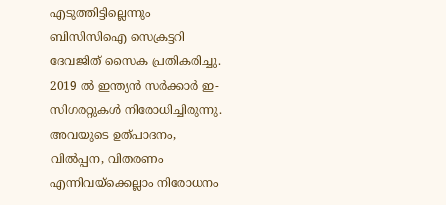എടുത്തിട്ടില്ലെന്നും ബിസിസിഐ സെക്രട്ടറി ദേവജിത് സൈക പ്രതികരിച്ചു. 2019 ൽ ഇന്ത്യൻ സർക്കാർ ഇ-സിഗരറ്റുകൾ നിരോധിച്ചിരുന്നു. അവയുടെ ഉത്പാദനം, വിൽപ്പന, വിതരണം എന്നിവയ്ക്കെല്ലാം നിരോധനം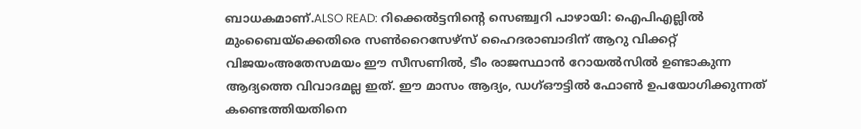ബാധകമാണ്.ALSO READ: റിക്കെൽട്ടനിന്റെ സെഞ്ച്വറി പാഴായി: ഐപിഎല്ലിൽ മുംബൈയ്ക്കെതിരെ സൺറൈസേഴ്സ് ഹൈദരാബാദിന് ആറു വിക്കറ്റ് വിജയംഅതേസമയം ഈ സീസണിൽ, ടീം രാജസ്ഥാൻ റോയൽസിൽ ഉണ്ടാകുന്ന ആദ്യത്തെ വിവാദമല്ല ഇത്. ഈ മാസം ആദ്യം, ഡഗ്ഔട്ടിൽ ഫോൺ ഉപയോഗിക്കുന്നത് കണ്ടെത്തിയതിനെ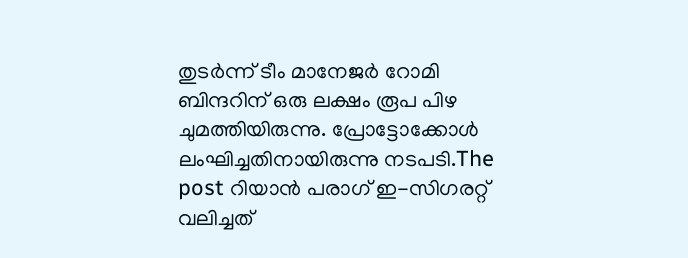തുടർന്ന് ടീം മാനേജർ റോമി ബിന്ദറിന് ഒരു ലക്ഷം രൂപ പിഴ ചുമത്തിയിരുന്നു. പ്രോട്ടോക്കോൾ ലംഘിച്ചതിനായിരുന്നു നടപടി.The post റിയാൻ പരാഗ് ഇ-സിഗരറ്റ് വലിച്ചത്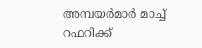അമ്പയർമാർ മാച്ച് റഫറിക്ക്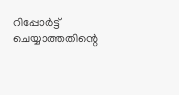റിപ്പോർട്ട് ചെയ്യാത്തതിന്റെ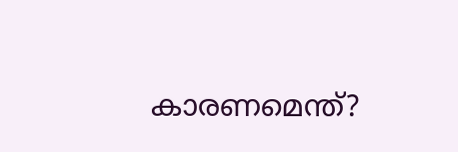കാരണമെന്ത്?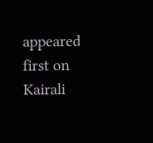appeared first on Kairali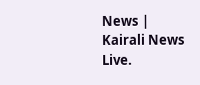News | Kairali News Live.